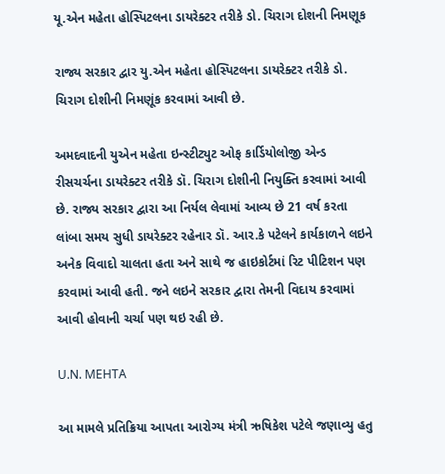યૂ.એન મહેતા હોસ્પિટલના ડાયરેક્ટર તરીકે ડો. ચિરાગ દોશની નિમણૂક

રાજ્ય સરકાર દ્વાર યુ.એન મહેતા હોસ્પિટલના ડાયરેક્ટર તરીકે ડો. ચિરાગ દોશીની નિમણૂંક કરવામાં આવી છે.

અમદવાદની યુએન મહેતા ઇન્સ્ટીટ્યુટ ઓફ કાર્ડિયોલોજી એન્ડ રીસચર્ચના ડાયરેક્ટર તરીકે ડૉ. ચિરાગ દોશીની નિયુક્તિ કરવામાં આવી છે. રાજ્ય સરકાર દ્વારા આ નિર્યલ લેવામાં આવ્ય છે 21 વર્ષ કરતા લાંબા સમય સુધી ડાયરેક્ટર રહેનાર ડૉ. આર.કે પટેલને કાર્યકાળને લઇને અનેક વિવાદો ચાલતા હતા અને સાથે જ હાઇકોર્ટમાં રિટ પીટિશન પણ કરવામાં આવી હતી. જને લઇને સરકાર દ્વારા તેમની વિદાય કરવામાં આવી હોવાની ચર્ચા પણ થઇ રહી છે.

U.N. MEHTA

આ મામલે પ્રતિક્રિયા આપતા આરોગ્ય મંત્રી ઋષિકેશ પટેલે જણાવ્યુ હતુ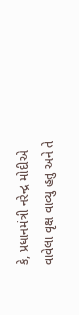કે, પ્રધાનમંત્રી નરેન્દ્ર મોદીએ વાવેલા વૃક્ષ વાવ્યુ હતુ અને તે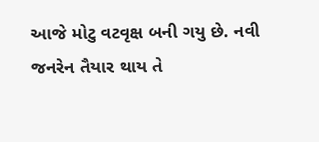આજે મોટુ વટવૃક્ષ બની ગયુ છે. નવી જનરેન તૈયાર થાય તે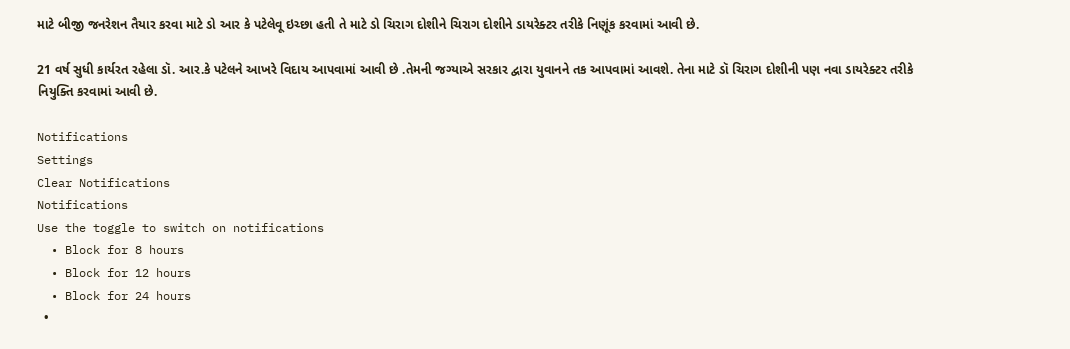માટે બીજી જનરેશન તૈયાર કરવા માટે ડો આર કે પટેલેવૂ ઇચ્છા હતી તે માટે ડો ચિરાગ દોશીને ચિરાગ દોશીને ડાયરેક્ટર તરીકે નિણૂંક કરવામાં આવી છે.

21 વર્ષ સુધી કાર્યરત રહેલા ડૉ. આર.કે પટેલને આખરે વિદાય આપવામાં આવી છે .તેમની જગ્યાએ સરકાર દ્વારા યુવાનને તક આપવામાં આવશે. તેના માટે ડૉ ચિરાગ દોશીની પણ નવા ડાયરેક્ટર તરીકે નિયુક્તિ કરવામાં આવી છે.

Notifications
Settings
Clear Notifications
Notifications
Use the toggle to switch on notifications
  • Block for 8 hours
  • Block for 12 hours
  • Block for 24 hours
  •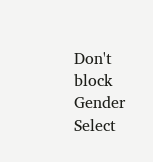Don't block
Gender
Select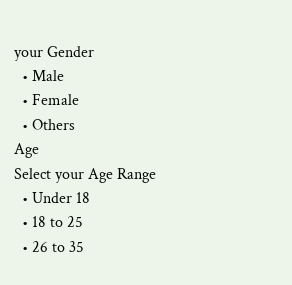your Gender
  • Male
  • Female
  • Others
Age
Select your Age Range
  • Under 18
  • 18 to 25
  • 26 to 35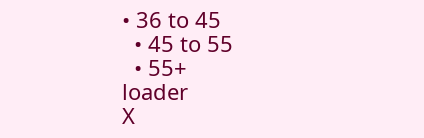• 36 to 45
  • 45 to 55
  • 55+
loader
X